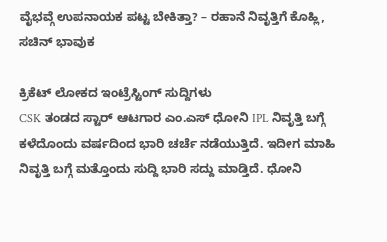ವೈಭವ್ಗೆ ಉಪನಾಯಕ ಪಟ್ಟ ಬೇಕಿತ್ತಾ? – ರಹಾನೆ ನಿವೃತ್ತಿಗೆ ಕೊಹ್ಲಿ, ಸಚಿನ್ ಭಾವುಕ

ಕ್ರಿಕೆಟ್ ಲೋಕದ ಇಂಟ್ರೆಸ್ಟಿಂಗ್ ಸುದ್ದಿಗಳು
CSK ತಂಡದ ಸ್ಟಾರ್ ಆಟಗಾರ ಎಂ.ಎಸ್ ಧೋನಿ IPL ನಿವೃತ್ತಿ ಬಗ್ಗೆ ಕಳೆದೊಂದು ವರ್ಷದಿಂದ ಭಾರಿ ಚರ್ಚೆ ನಡೆಯುತ್ತಿದೆ. ಇದೀಗ ಮಾಹಿ ನಿವೃತ್ತಿ ಬಗ್ಗೆ ಮತ್ತೊಂದು ಸುದ್ದಿ ಭಾರಿ ಸದ್ದು ಮಾಡ್ತಿದೆ. ಧೋನಿ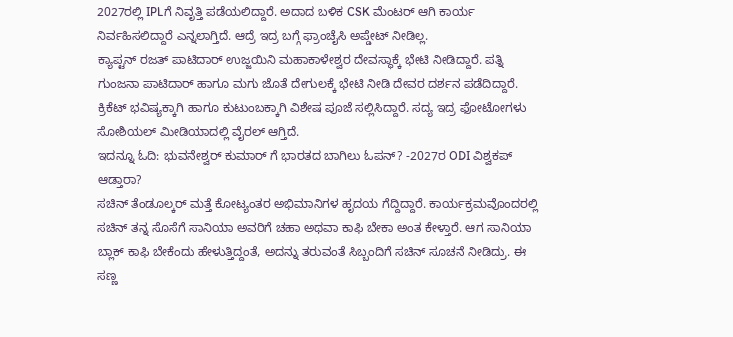2027ರಲ್ಲಿ IPLಗೆ ನಿವೃತ್ತಿ ಪಡೆಯಲಿದ್ದಾರೆ. ಅದಾದ ಬಳಿಕ CSK ಮೆಂಟರ್ ಆಗಿ ಕಾರ್ಯ ನಿರ್ವಹಿಸಲಿದ್ದಾರೆ ಎನ್ನಲಾಗ್ತಿದೆ. ಆದ್ರೆ ಇದ್ರ ಬಗ್ಗೆ ಫ್ರಾಂಚೈಸಿ ಅಪ್ಡೇಟ್ ನೀಡಿಲ್ಲ.
ಕ್ಯಾಪ್ಟನ್ ರಜತ್ ಪಾಟಿದಾರ್ ಉಜ್ಜಯಿನಿ ಮಹಾಕಾಳೇಶ್ವರ ದೇವಸ್ಥಾಕ್ಕೆ ಭೇಟಿ ನೀಡಿದ್ದಾರೆ. ಪತ್ನಿ ಗುಂಜನಾ ಪಾಟಿದಾರ್ ಹಾಗೂ ಮಗು ಜೊತೆ ದೇಗುಲಕ್ಕೆ ಭೇಟಿ ನೀಡಿ ದೇವರ ದರ್ಶನ ಪಡೆದಿದ್ದಾರೆ. ಕ್ರಿಕೆಟ್ ಭವಿಷ್ಯಕ್ಕಾಗಿ ಹಾಗೂ ಕುಟುಂಬಕ್ಕಾಗಿ ವಿಶೇಷ ಪೂಜೆ ಸಲ್ಲಿಸಿದ್ದಾರೆ. ಸದ್ಯ ಇದ್ರ ಫೋಟೋಗಳು ಸೋಶಿಯಲ್ ಮೀಡಿಯಾದಲ್ಲಿ ವೈರಲ್ ಆಗ್ತಿದೆ.
ಇದನ್ನೂ ಓದಿ: ಭುವನೇಶ್ವರ್ ಕುಮಾರ್ ಗೆ ಭಾರತದ ಬಾಗಿಲು ಓಪನ್? -2027ರ ODI ವಿಶ್ವಕಪ್ ಆಡ್ತಾರಾ?
ಸಚಿನ್ ತೆಂಡೂಲ್ಕರ್ ಮತ್ತೆ ಕೋಟ್ಯಂತರ ಅಭಿಮಾನಿಗಳ ಹೃದಯ ಗೆದ್ದಿದ್ದಾರೆ. ಕಾರ್ಯಕ್ರಮವೊಂದರಲ್ಲಿ ಸಚಿನ್ ತನ್ನ ಸೊಸೆಗೆ ಸಾನಿಯಾ ಅವರಿಗೆ ಚಹಾ ಅಥವಾ ಕಾಫಿ ಬೇಕಾ ಅಂತ ಕೇಳ್ತಾರೆ. ಆಗ ಸಾನಿಯಾ ಬ್ಲಾಕ್ ಕಾಫಿ ಬೇಕೆಂದು ಹೇಳುತ್ತಿದ್ದಂತೆ, ಅದನ್ನು ತರುವಂತೆ ಸಿಬ್ಬಂದಿಗೆ ಸಚಿನ್ ಸೂಚನೆ ನೀಡಿದ್ರು. ಈ ಸಣ್ಣ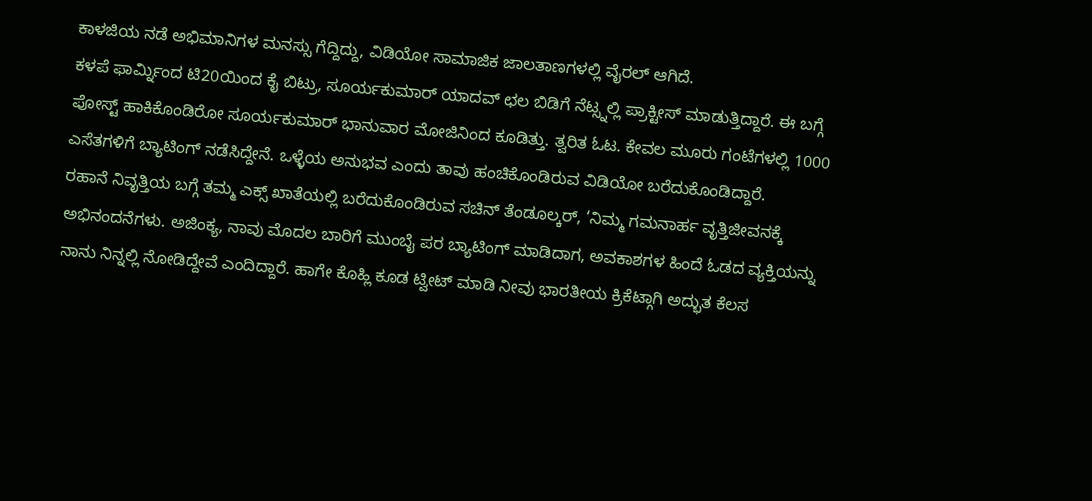ಕಾಳಜಿಯ ನಡೆ ಅಭಿಮಾನಿಗಳ ಮನಸ್ಸು ಗೆದ್ದಿದ್ದು, ವಿಡಿಯೋ ಸಾಮಾಜಿಕ ಜಾಲತಾಣಗಳಲ್ಲಿ ವೈರಲ್ ಆಗಿದೆ.
ಕಳಪೆ ಫಾರ್ಮ್ನಿಂದ ಟಿ20ಯಿಂದ ಕೈ ಬಿಟ್ರು, ಸೂರ್ಯಕುಮಾರ್ ಯಾದವ್ ಛಲ ಬಿಡಿಗೆ ನೆಟ್ಸ್ನಲ್ಲಿ ಪ್ರಾಕ್ಟೀಸ್ ಮಾಡುತ್ತಿದ್ದಾರೆ. ಈ ಬಗ್ಗೆ ಪೋಸ್ಟ್ ಹಾಕಿಕೊಂಡಿರೋ ಸೂರ್ಯಕುಮಾರ್ ಭಾನುವಾರ ಮೋಜಿನಿಂದ ಕೂಡಿತ್ತು. ತ್ವರಿತ ಓಟ. ಕೇವಲ ಮೂರು ಗಂಟೆಗಳಲ್ಲಿ 1000 ಎಸೆತಗಳಿಗೆ ಬ್ಯಾಟಿಂಗ್ ನಡೆಸಿದ್ದೇನೆ. ಒಳ್ಳೆಯ ಅನುಭವ ಎಂದು ತಾವು ಹಂಚಿಕೊಂಡಿರುವ ವಿಡಿಯೋ ಬರೆದುಕೊಂಡಿದ್ದಾರೆ.
ರಹಾನೆ ನಿವೃತ್ತಿಯ ಬಗ್ಗೆ ತಮ್ಮ ಎಕ್ಸ್ ಖಾತೆಯಲ್ಲಿ ಬರೆದುಕೊಂಡಿರುವ ಸಚಿನ್ ತೆಂಡೂಲ್ಕರ್, ‘ನಿಮ್ಮ ಗಮನಾರ್ಹ ವೃತ್ತಿಜೀವನಕ್ಕೆ ಅಭಿನಂದನೆಗಳು. ಅಜಿಂಕ್ಯ, ನಾವು ಮೊದಲ ಬಾರಿಗೆ ಮುಂಬೈ ಪರ ಬ್ಯಾಟಿಂಗ್ ಮಾಡಿದಾಗ, ಅವಕಾಶಗಳ ಹಿಂದೆ ಓಡದ ವ್ಯಕ್ತಿಯನ್ನು ನಾನು ನಿನ್ನಲ್ಲಿ ನೋಡಿದ್ದೇವೆ ಎಂದಿದ್ದಾರೆ. ಹಾಗೇ ಕೊಹ್ಲಿ ಕೂಡ ಟ್ವೀಟ್ ಮಾಡಿ ನೀವು ಭಾರತೀಯ ಕ್ರಿಕೆಟ್ಗಾಗಿ ಅದ್ಭುತ ಕೆಲಸ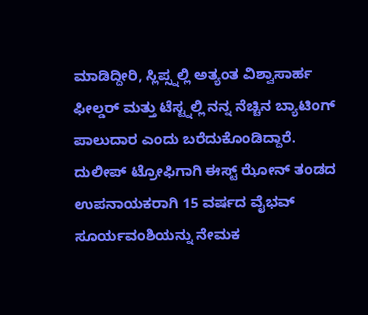ಮಾಡಿದ್ದೀರಿ, ಸ್ಲಿಪ್ಸ್ನಲ್ಲಿ ಅತ್ಯಂತ ವಿಶ್ವಾಸಾರ್ಹ ಫೀಲ್ಡರ್ ಮತ್ತು ಟೆಸ್ಟ್ನಲ್ಲಿ ನನ್ನ ನೆಚ್ಚಿನ ಬ್ಯಾಟಿಂಗ್ ಪಾಲುದಾರ ಎಂದು ಬರೆದುಕೊಂಡಿದ್ದಾರೆ.
ದುಲೀಪ್ ಟ್ರೋಫಿಗಾಗಿ ಈಸ್ಟ್ ಝೋನ್ ತಂಡದ ಉಪನಾಯಕರಾಗಿ 15 ವರ್ಷದ ವೈಭವ್ ಸೂರ್ಯವಂಶಿಯನ್ನು ನೇಮಕ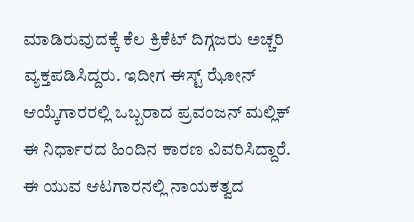ಮಾಡಿರುವುದಕ್ಕೆ ಕೆಲ ಕ್ರಿಕೆಟ್ ದಿಗ್ಗಜರು ಅಚ್ಚರಿ ವ್ಯಕ್ತಪಡಿಸಿದ್ದರು. ಇದೀಗ ಈಸ್ಟ್ ಝೋನ್ ಆಯ್ಕೆಗಾರರಲ್ಲಿ ಒಬ್ಬರಾದ ಪ್ರವಂಜನ್ ಮಲ್ಲಿಕ್ ಈ ನಿರ್ಧಾರದ ಹಿಂದಿನ ಕಾರಣ ವಿವರಿಸಿದ್ದಾರೆ. ಈ ಯುವ ಆಟಗಾರನಲ್ಲಿ ನಾಯಕತ್ವದ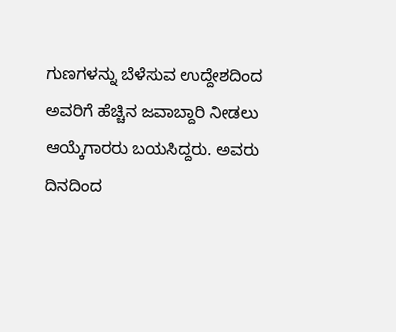ಗುಣಗಳನ್ನು ಬೆಳೆಸುವ ಉದ್ದೇಶದಿಂದ ಅವರಿಗೆ ಹೆಚ್ಚಿನ ಜವಾಬ್ದಾರಿ ನೀಡಲು ಆಯ್ಕೆಗಾರರು ಬಯಸಿದ್ದರು. ಅವರು ದಿನದಿಂದ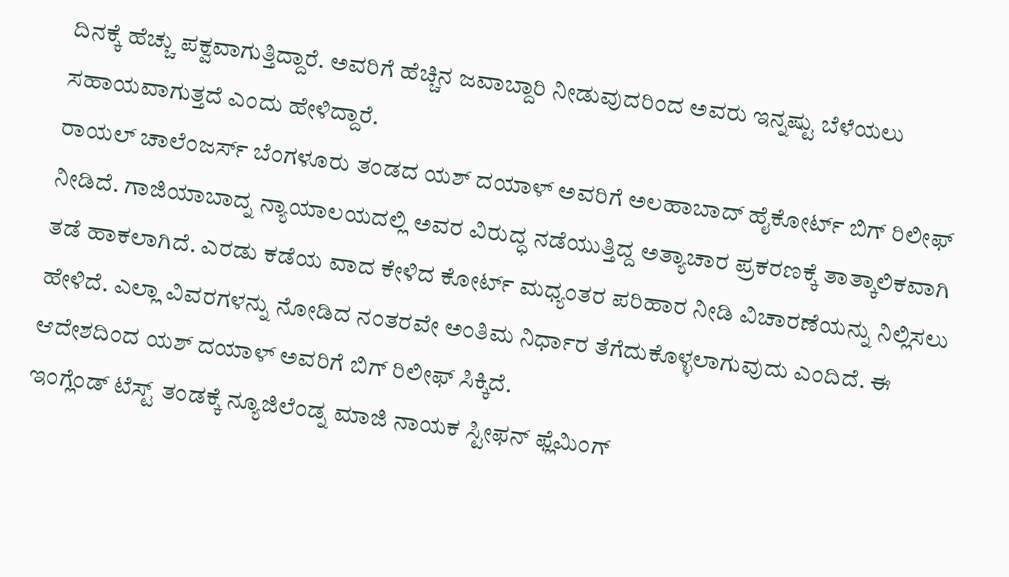ದಿನಕ್ಕೆ ಹೆಚ್ಚು ಪಕ್ವವಾಗುತ್ತಿದ್ದಾರೆ. ಅವರಿಗೆ ಹೆಚ್ಚಿನ ಜವಾಬ್ದಾರಿ ನೀಡುವುದರಿಂದ ಅವರು ಇನ್ನಷ್ಟು ಬೆಳೆಯಲು ಸಹಾಯವಾಗುತ್ತದೆ ಎಂದು ಹೇಳಿದ್ದಾರೆ.
ರಾಯಲ್ ಚಾಲೆಂಜರ್ಸ್ ಬೆಂಗಳೂರು ತಂಡದ ಯಶ್ ದಯಾಳ್ ಅವರಿಗೆ ಅಲಹಾಬಾದ್ ಹೈಕೋರ್ಟ್ ಬಿಗ್ ರಿಲೀಫ್ ನೀಡಿದೆ. ಗಾಜಿಯಾಬಾದ್ನ ನ್ಯಾಯಾಲಯದಲ್ಲಿ ಅವರ ವಿರುದ್ಧ ನಡೆಯುತ್ತಿದ್ದ ಅತ್ಯಾಚಾರ ಪ್ರಕರಣಕ್ಕೆ ತಾತ್ಕಾಲಿಕವಾಗಿ ತಡೆ ಹಾಕಲಾಗಿದೆ. ಎರಡು ಕಡೆಯ ವಾದ ಕೇಳಿದ ಕೋರ್ಟ್ ಮಧ್ಯಂತರ ಪರಿಹಾರ ನೀಡಿ ವಿಚಾರಣೆಯನ್ನು ನಿಲ್ಲಿಸಲು ಹೇಳಿದೆ. ಎಲ್ಲಾ ವಿವರಗಳನ್ನು ನೋಡಿದ ನಂತರವೇ ಅಂತಿಮ ನಿರ್ಧಾರ ತೆಗೆದುಕೊಳ್ಳಲಾಗುವುದು ಎಂದಿದೆ. ಈ ಆದೇಶದಿಂದ ಯಶ್ ದಯಾಳ್ ಅವರಿಗೆ ಬಿಗ್ ರಿಲೀಫ್ ಸಿಕ್ಕಿದೆ.
ಇಂಗ್ಲೆಂಡ್ ಟೆಸ್ಟ್ ತಂಡಕ್ಕೆ ನ್ಯೂಜಿಲೆಂಡ್ನ ಮಾಜಿ ನಾಯಕ ಸ್ಟೀಫನ್ ಫ್ಲೆಮಿಂಗ್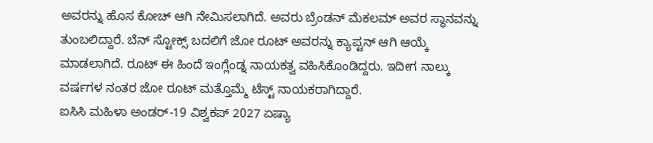ಅವರನ್ನು ಹೊಸ ಕೋಚ್ ಆಗಿ ನೇಮಿಸಲಾಗಿದೆ. ಅವರು ಬ್ರೆಂಡನ್ ಮೆಕಲಮ್ ಅವರ ಸ್ಥಾನವನ್ನು ತುಂಬಲಿದ್ದಾರೆ. ಬೆನ್ ಸ್ಟೋಕ್ಸ್ ಬದಲಿಗೆ ಜೋ ರೂಟ್ ಅವರನ್ನು ಕ್ಯಾಪ್ಟನ್ ಆಗಿ ಆಯ್ಕೆ ಮಾಡಲಾಗಿದೆ. ರೂಟ್ ಈ ಹಿಂದೆ ಇಂಗ್ಲೆಂಡ್ನ ನಾಯಕತ್ವ ವಹಿಸಿಕೊಂಡಿದ್ದರು. ಇದೀಗ ನಾಲ್ಕು ವರ್ಷಗಳ ನಂತರ ಜೋ ರೂಟ್ ಮತ್ತೊಮ್ಮೆ ಟೆಸ್ಟ್ ನಾಯಕರಾಗಿದ್ದಾರೆ.
ಐಸಿಸಿ ಮಹಿಳಾ ಅಂಡರ್-19 ವಿಶ್ವಕಪ್ 2027 ಏಷ್ಯಾ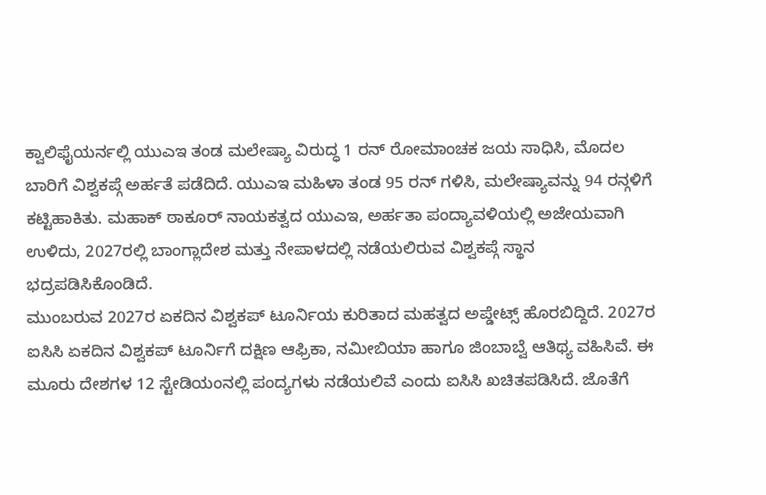ಕ್ವಾಲಿಫೈಯರ್ನಲ್ಲಿ ಯುಎಇ ತಂಡ ಮಲೇಷ್ಯಾ ವಿರುದ್ಧ 1 ರನ್ ರೋಮಾಂಚಕ ಜಯ ಸಾಧಿಸಿ, ಮೊದಲ ಬಾರಿಗೆ ವಿಶ್ವಕಪ್ಗೆ ಅರ್ಹತೆ ಪಡೆದಿದೆ. ಯುಎಇ ಮಹಿಳಾ ತಂಡ 95 ರನ್ ಗಳಿಸಿ, ಮಲೇಷ್ಯಾವನ್ನು 94 ರನ್ಗಳಿಗೆ ಕಟ್ಟಿಹಾಕಿತು. ಮಹಾಕ್ ಠಾಕೂರ್ ನಾಯಕತ್ವದ ಯುಎಇ, ಅರ್ಹತಾ ಪಂದ್ಯಾವಳಿಯಲ್ಲಿ ಅಜೇಯವಾಗಿ ಉಳಿದು, 2027ರಲ್ಲಿ ಬಾಂಗ್ಲಾದೇಶ ಮತ್ತು ನೇಪಾಳದಲ್ಲಿ ನಡೆಯಲಿರುವ ವಿಶ್ವಕಪ್ಗೆ ಸ್ಥಾನ ಭದ್ರಪಡಿಸಿಕೊಂಡಿದೆ.
ಮುಂಬರುವ 2027ರ ಏಕದಿನ ವಿಶ್ವಕಪ್ ಟೂರ್ನಿಯ ಕುರಿತಾದ ಮಹತ್ವದ ಅಪ್ಡೇಟ್ಸ್ ಹೊರಬಿದ್ದಿದೆ. 2027ರ ಐಸಿಸಿ ಏಕದಿನ ವಿಶ್ವಕಪ್ ಟೂರ್ನಿಗೆ ದಕ್ಷಿಣ ಆಫ್ರಿಕಾ, ನಮೀಬಿಯಾ ಹಾಗೂ ಜಿಂಬಾಬ್ವೆ ಆತಿಥ್ಯ ವಹಿಸಿವೆ. ಈ ಮೂರು ದೇಶಗಳ 12 ಸ್ಟೇಡಿಯಂನಲ್ಲಿ ಪಂದ್ಯಗಳು ನಡೆಯಲಿವೆ ಎಂದು ಐಸಿಸಿ ಖಚಿತಪಡಿಸಿದೆ. ಜೊತೆಗೆ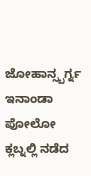ಜೋಹಾನ್ಸ್ಬರ್ಗ್ನ ಇನಾಂಡಾ ಪೋಲೋ ಕ್ಲಬ್ನಲ್ಲಿ ನಡೆದ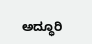ಅದ್ಧೂರಿ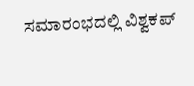ಸಮಾರಂಭದಲ್ಲಿ ವಿಶ್ವಕಪ್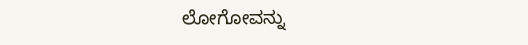ಲೋಗೋವನ್ನು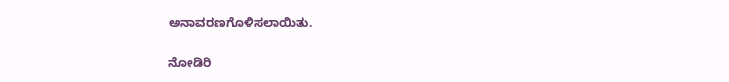ಅನಾವರಣಗೊಳಿಸಲಾಯಿತು.

ನೋಡಿರಿ